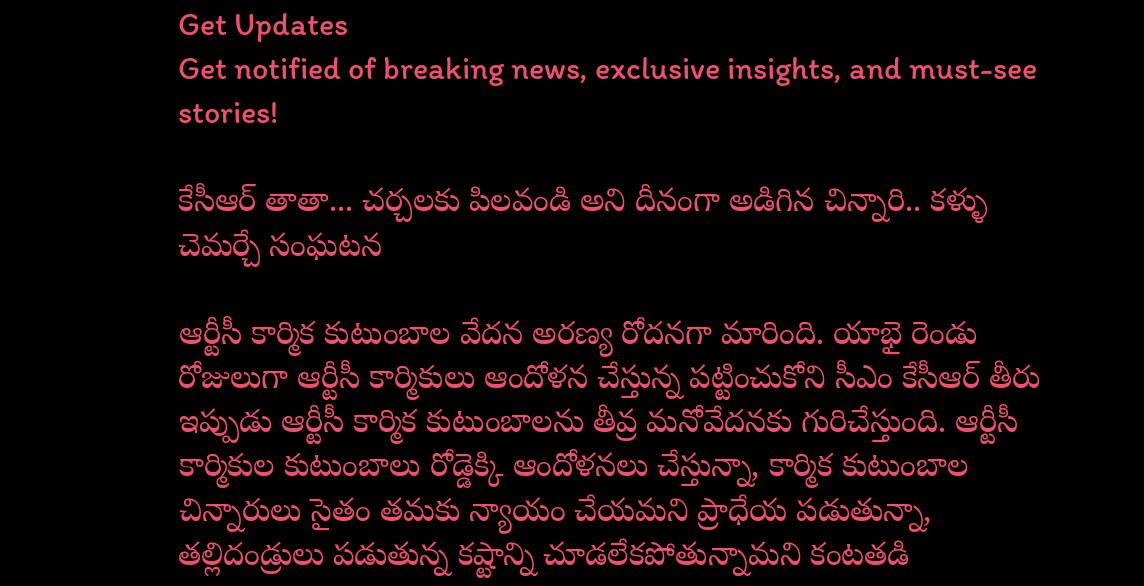Get Updates
Get notified of breaking news, exclusive insights, and must-see stories!

కేసీఆర్ తాతా... చర్చలకు పిలవండి అని దీనంగా అడిగిన చిన్నారి.. కళ్ళు చెమర్చే సంఘటన

ఆర్టీసీ కార్మిక కుటుంబాల వేదన అరణ్య రోదనగా మారింది. యాభై రెండు రోజులుగా ఆర్టీసీ కార్మికులు ఆందోళన చేస్తున్న పట్టించుకోని సీఎం కేసీఆర్ తీరు ఇప్పుడు ఆర్టీసీ కార్మిక కుటుంబాలను తీవ్ర మనోవేదనకు గురిచేస్తుంది. ఆర్టీసీ కార్మికుల కుటుంబాలు రోడ్డెక్కి ఆందోళనలు చేస్తున్నా, కార్మిక కుటుంబాల చిన్నారులు సైతం తమకు న్యాయం చేయమని ప్రాధేయ పడుతున్నా, తల్లిదండ్రులు పడుతున్న కష్టాన్ని చూడలేకపోతున్నామని కంటతడి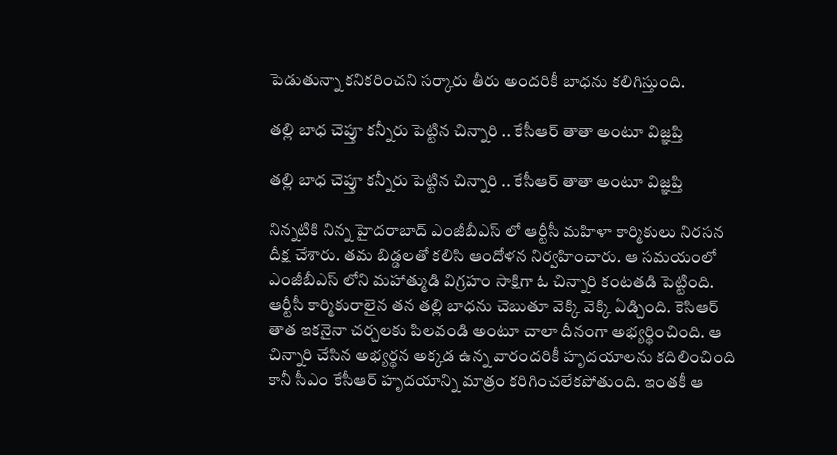పెడుతున్నా కనికరించని సర్కారు తీరు అందరికీ బాధను కలిగిస్తుంది.

తల్లి బాధ చెప్తూ కన్నీరు పెట్టిన చిన్నారి .. కేసీఆర్ తాతా అంటూ విజ్ఞప్తి

తల్లి బాధ చెప్తూ కన్నీరు పెట్టిన చిన్నారి .. కేసీఆర్ తాతా అంటూ విజ్ఞప్తి

నిన్నటికి నిన్న హైదరాబాద్ ఎంజీబీఎస్ లో ఆర్టీసీ మహిళా కార్మికులు నిరసన దీక్ష చేశారు. తమ బిడ్డలతో కలిసి ఆందోళన నిర్వహించారు. ఆ సమయంలో ఎంజీబీఎస్ లోని మహాత్ముడి విగ్రహం సాక్షిగా ఓ చిన్నారి కంటతడి పెట్టింది. ఆర్టీసీ కార్మికురాలైన తన తల్లి బాధను చెబుతూ వెక్కి వెక్కి ఏడ్చింది. కెసిఆర్ తాత ఇకనైనా చర్చలకు పిలవండి అంటూ చాలా దీనంగా అభ్యర్థించింది. ఆ చిన్నారి చేసిన అభ్యర్థన అక్కడ ఉన్న వారందరికీ హృదయాలను కదిలించింది కానీ సీఎం కేసీఆర్ హృదయాన్ని మాత్రం కరిగించలేకపోతుంది. ఇంతకీ ఆ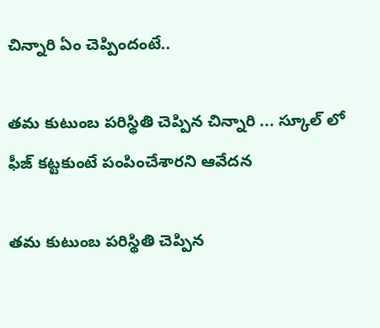చిన్నారి ఏం చెప్పిందంటే..

తమ కుటుంబ పరిస్థితి చెప్పిన చిన్నారి ... స్కూల్ లో ఫీజ్ కట్టకుంటే పంపించేశారని ఆవేదన

తమ కుటుంబ పరిస్థితి చెప్పిన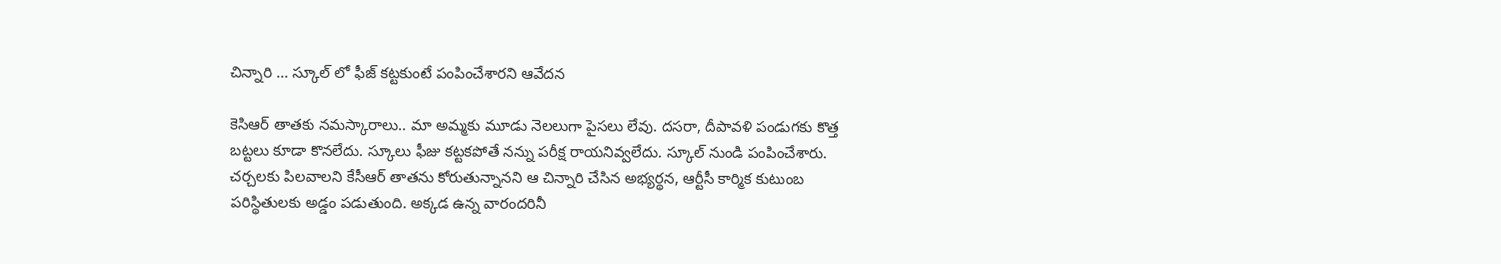చిన్నారి ... స్కూల్ లో ఫీజ్ కట్టకుంటే పంపించేశారని ఆవేదన

కెసిఆర్ తాతకు నమస్కారాలు.. మా అమ్మకు మూడు నెలలుగా పైసలు లేవు. దసరా, దీపావళి పండుగకు కొత్త బట్టలు కూడా కొనలేదు. స్కూలు ఫీజు కట్టకపోతే నన్ను పరీక్ష రాయనివ్వలేదు. స్కూల్ నుండి పంపించేశారు. చర్చలకు పిలవాలని కేసీఆర్ తాతను కోరుతున్నానని ఆ చిన్నారి చేసిన అభ్యర్థన, ఆర్టీసీ కార్మిక కుటుంబ పరిస్థితులకు అడ్డం పడుతుంది. అక్కడ ఉన్న వారందరినీ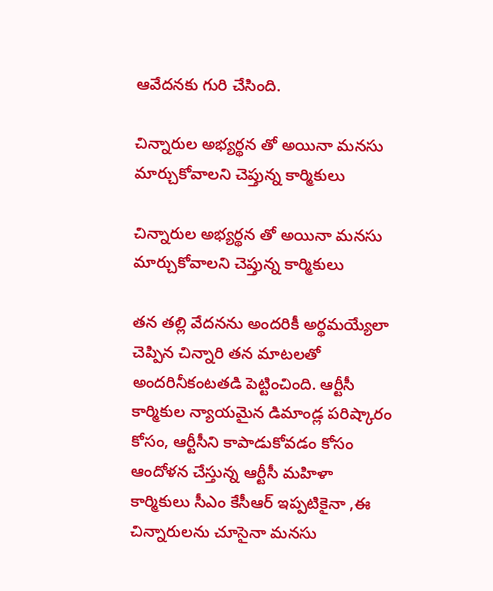ఆవేదనకు గురి చేసింది.

చిన్నారుల అభ్యర్థన తో అయినా మనసు మార్చుకోవాలని చెప్తున్న కార్మికులు

చిన్నారుల అభ్యర్థన తో అయినా మనసు మార్చుకోవాలని చెప్తున్న కార్మికులు

తన తల్లి వేదనను అందరికీ అర్థమయ్యేలా చెప్పిన చిన్నారి తన మాటలతో అందరినీకంటతడి పెట్టించింది. ఆర్టీసీ కార్మికుల న్యాయమైన డిమాండ్ల పరిష్కారం కోసం, ఆర్టీసీని కాపాడుకోవడం కోసం ఆందోళన చేస్తున్న ఆర్టీసీ మహిళా కార్మికులు సీఎం కేసీఆర్ ఇప్పటికైనా ,ఈ చిన్నారులను చూసైనా మనసు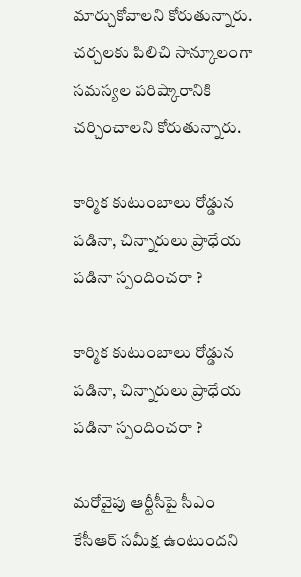మార్చుకోవాలని కోరుతున్నారు. చర్చలకు పిలిచి సాన్కూలంగా సమస్యల పరిష్కారానికి చర్చించాలని కోరుతున్నారు.

కార్మిక కుటుంబాలు రోడ్డున పడినా, చిన్నారులు ప్రాధేయ పడినా స్పందించరా ?

కార్మిక కుటుంబాలు రోడ్డున పడినా, చిన్నారులు ప్రాధేయ పడినా స్పందించరా ?

మరోవైపు ఆర్టీసీపై సీఎం కేసీఆర్‌ సమీక్ష ఉంటుందని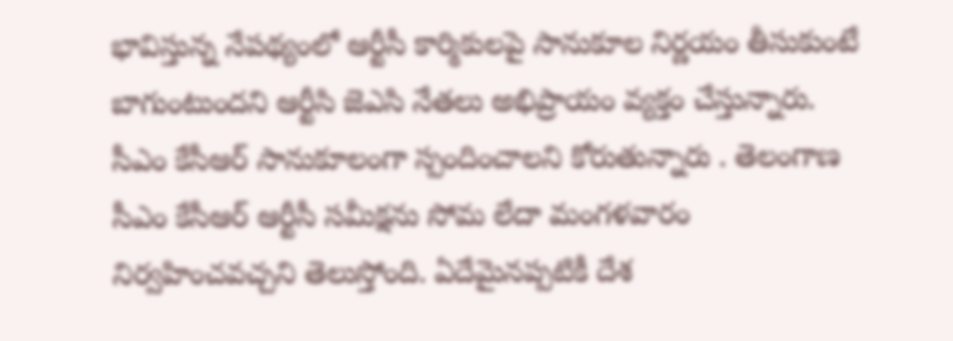భావిస్తున్న నేపథ్యంలో ఆర్టీసీ కార్మికులపై సానుకూల నిర్ణయం తీసుకుంటే బాగుంటుందని ఆర్టీసి జెఎసి నేతలు అభిప్రాయం వ్యక్తం చేస్తున్నారు. సీఎం కేసీఆర్ సానుకూలంగా స్పందించాలని కోరుతున్నారు . తెలంగాణ సీఎం కేసీఆర్ ఆర్టీసీ సమీక్షను సోమ లేదా మంగళవారం నిర్వహించవచ్చని తెలుస్తోంది. ఏదేమైనప్పటికీ దేశ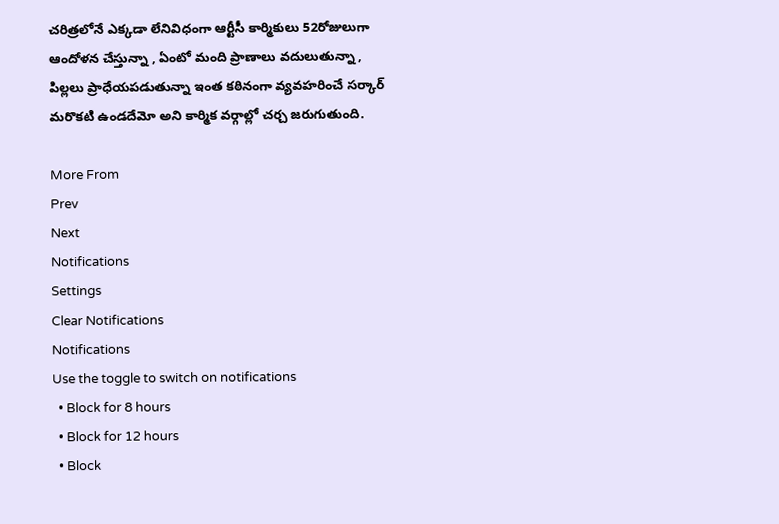చరిత్రలోనే ఎక్కడా లేనివిధంగా ఆర్టీసీ కార్మికులు 52రోజులుగా ఆందోళన చేస్తున్నా , ఏంటో మంది ప్రాణాలు వదులుతున్నా , పిల్లలు ప్రాధేయపడుతున్నా ఇంత కఠినంగా వ్యవహరించే సర్కార్ మరొకటి ఉండదేమో అని కార్మిక వర్గాల్లో చర్చ జరుగుతుంది.

More From
Prev
Next
Notifications
Settings
Clear Notifications
Notifications
Use the toggle to switch on notifications
  • Block for 8 hours
  • Block for 12 hours
  • Block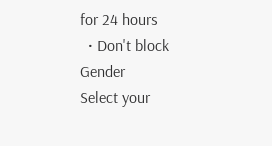for 24 hours
  • Don't block
Gender
Select your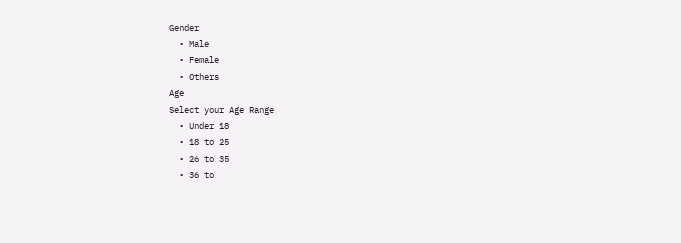Gender
  • Male
  • Female
  • Others
Age
Select your Age Range
  • Under 18
  • 18 to 25
  • 26 to 35
  • 36 to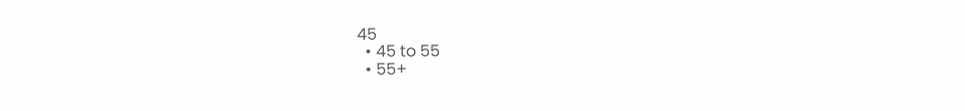45
  • 45 to 55
  • 55+